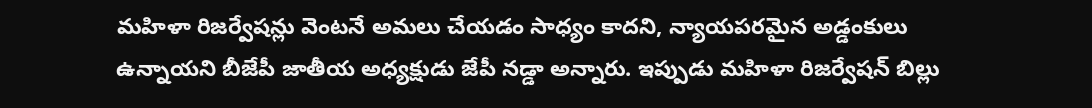మహిళా రిజర్వేషన్లు వెంటనే అమలు చేయడం సాధ్యం కాదని, న్యాయపరమైన అడ్డంకులు ఉన్నాయని బీజేపీ జాతీయ అధ్యక్షుడు జేపీ నడ్డా అన్నారు. ఇప్పుడు మహిళా రిజర్వేషన్ బిల్లు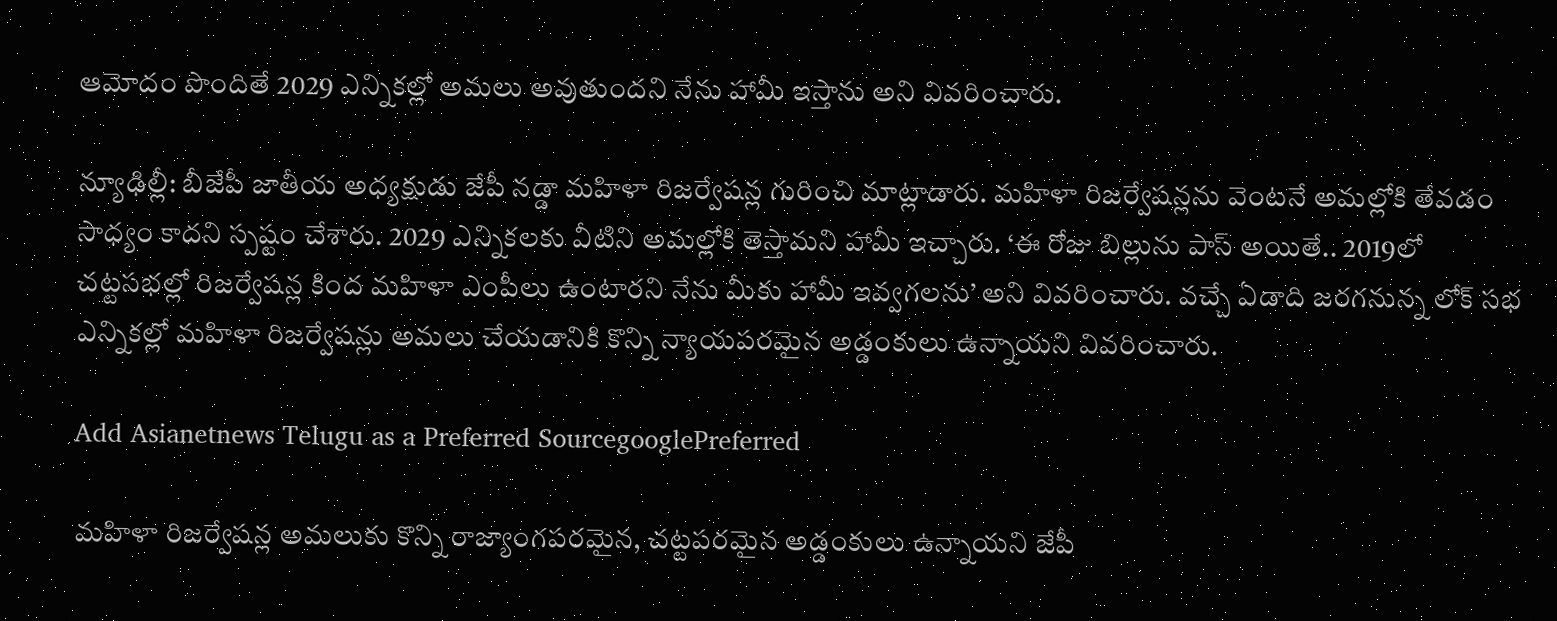ఆమోదం పొందితే 2029 ఎన్నికల్లో అమలు అవుతుందని నేను హామీ ఇస్తాను అని వివరించారు.

న్యూఢిల్లీ: బీజేపీ జాతీయ అధ్యక్షుడు జేపీ నడ్డా మహిళా రిజర్వేషన్ల గురించి మాట్లాడారు. మహిళా రిజర్వేషన్లను వెంటనే అమల్లోకి తేవడం సాధ్యం కాదని స్పష్టం చేశారు. 2029 ఎన్నికలకు వీటిని అమల్లోకి తెస్తామని హామీ ఇచ్చారు. ‘ఈ రోజు బిల్లును పాస్ అయితే.. 2019లో చట్టసభల్లో రిజర్వేషన్ల కింద మహిళా ఎంపీలు ఉంటారని నేను మీకు హామీ ఇవ్వగలను’ అని వివరించారు. వచ్చే ఏడాది జరగనున్న లోక్ సభ ఎన్నికల్లో మహిళా రిజర్వేషన్లు అమలు చేయడానికి కొన్ని న్యాయపరమైన అడ్డంకులు ఉన్నాయని వివరించారు.

Add Asianetnews Telugu as a Preferred SourcegooglePreferred

మహిళా రిజర్వేషన్ల అమలుకు కొన్ని రాజ్యాంగపరమైన, చట్టపరమైన అడ్డంకులు ఉన్నాయని జేపీ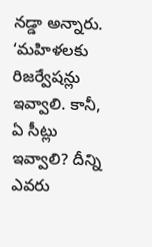నడ్డా అన్నారు. ‘మహిళలకు రిజర్వేషన్లు ఇవ్వాలి. కానీ, ఏ సీట్లు ఇవ్వాలి? దీన్ని ఎవరు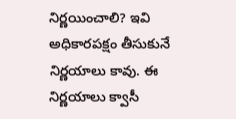నిర్ణయించాలి? ఇవి అధికారపక్షం తీసుకునే నిర్ణయాలు కావు. ఈ నిర్ణయాలు క్వాసీ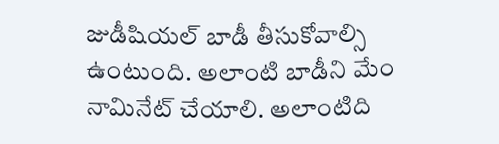జుడీషియల్ బాడీ తీసుకోవాల్సి ఉంటుంది. అలాంటి బాడీని మేం నామినేట్ చేయాలి. అలాంటిది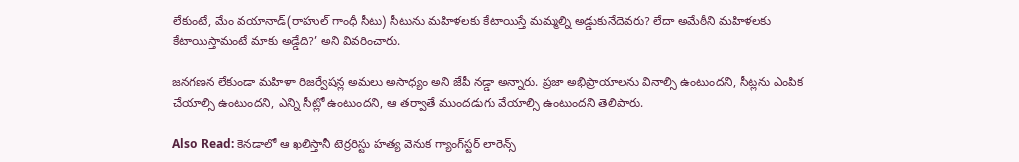లేకుంటే, మేం వయానాడ్(రాహుల్ గాంధీ సీటు) సీటును మహిళలకు కేటాయిస్తే మమ్మల్ని అడ్డుకునేదెవరు? లేదా అమేఠీని మహిళలకు కేటాయిస్తామంటే మాకు అడ్డేది?’ అని వివరించారు.

జనగణన లేకుండా మహిళా రిజర్వేషన్ల అమలు అసాధ్యం అని జేపీ నడ్డా అన్నారు. ప్రజా అభిప్రాయాలను వినాల్సి ఉంటుందని, సీట్లను ఎంపిక చేయాల్సి ఉంటుందని, ఎన్ని సీట్లో ఉంటుందని, ఆ తర్వాతే ముందడుగు వేయాల్సి ఉంటుందని తెలిపారు.

Also Read: కెనడాలో ఆ ఖలిస్తానీ టెర్రరిస్టు హత్య వెనుక గ్యాంగ్‌స్టర్ లారెన్స్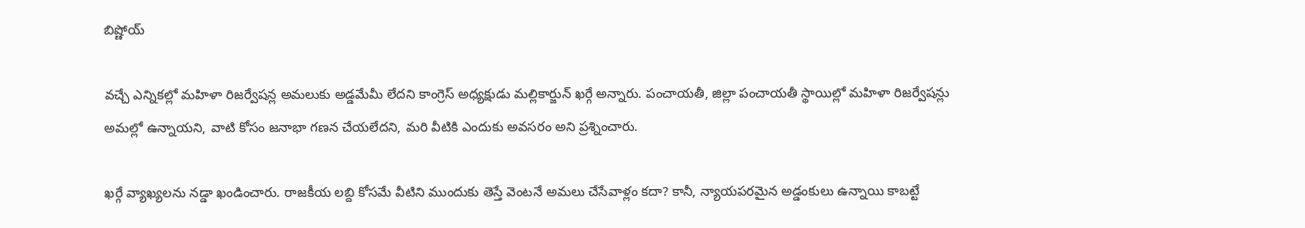బిష్ణోయ్

వచ్చే ఎన్నికల్లో మహిళా రిజర్వేషన్ల అమలుకు అడ్డమేమీ లేదని కాంగ్రెస్ అధ్యక్షుడు మల్లికార్జున్ ఖర్గే అన్నారు. పంచాయతీ, జిల్లా పంచాయతీ స్థాయిల్లో మహిళా రిజర్వేషన్లు అమల్లో ఉన్నాయని, వాటి కోసం జనాభా గణన చేయలేదని, మరి వీటికి ఎందుకు అవసరం అని ప్రశ్నించారు.

ఖర్గే వ్యాఖ్యలను నడ్డా ఖండించారు. రాజకీయ లబ్ది కోసమే వీటిని ముందుకు తెస్తే వెంటనే అమలు చేసేవాళ్లం కదా? కానీ, న్యాయపరమైన అడ్డంకులు ఉన్నాయి కాబట్టే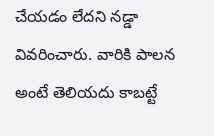చేయడం లేదని నడ్డా వివరించారు. వారికి పాలన అంటే తెలియదు కాబట్టే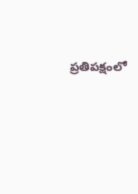ప్రతిపక్షంలో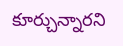కూర్చున్నారని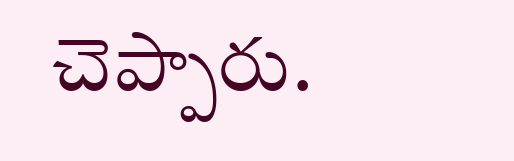చెప్పారు.